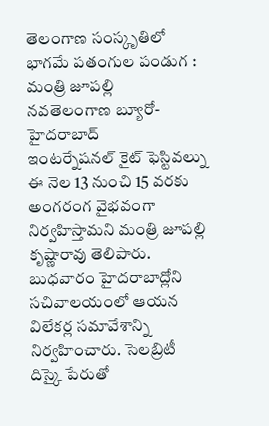తెలంగాణ సంస్కృతిలో భాగమే పతంగుల పండుగ : మంత్రి జూపల్లి
నవతెలంగాణ బ్యూరో-హైదరాబాద్
ఇంటర్నేషనల్ కైట్ ఫెస్టివల్ను ఈ నెల 13 నుంచి 15 వరకు అంగరంగ వైభవంగా నిర్వహిస్తామని మంత్రి జూపల్లి కృష్ణారావు తెలిపారు. బుధవారం హైదరాబాద్లోని సచివాలయంలో ఆయన విలేకర్ల సమావేశాన్ని నిర్వహించారు. సెలబ్రిటీ దిస్కై పేరుతో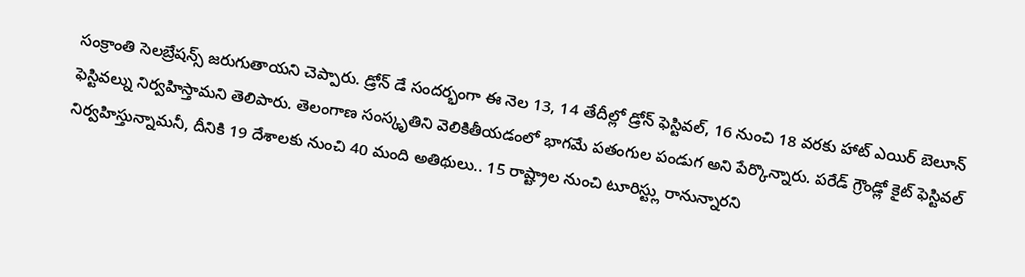సంక్రాంతి సెలబ్రేషన్స్ జరుగుతాయని చెప్పారు. డ్రోన్ డే సందర్భంగా ఈ నెల 13, 14 తేదీల్లో డ్రోన్ ఫెస్టివల్, 16 నుంచి 18 వరకు హాట్ ఎయిర్ బెలూన్ ఫెస్టివల్ను నిర్వహిస్తామని తెలిపారు. తెలంగాణ సంస్కృతిని వెలికితీయడంలో భాగమే పతంగుల పండుగ అని పేర్కొన్నారు. పరేడ్ గ్రౌండ్లో కైట్ ఫెస్టివల్ నిర్వహిస్తున్నామనీ, దీనికి 19 దేశాలకు నుంచి 40 మంది అతిథులు.. 15 రాష్ట్రాల నుంచి టూరిస్ట్లు రానున్నారని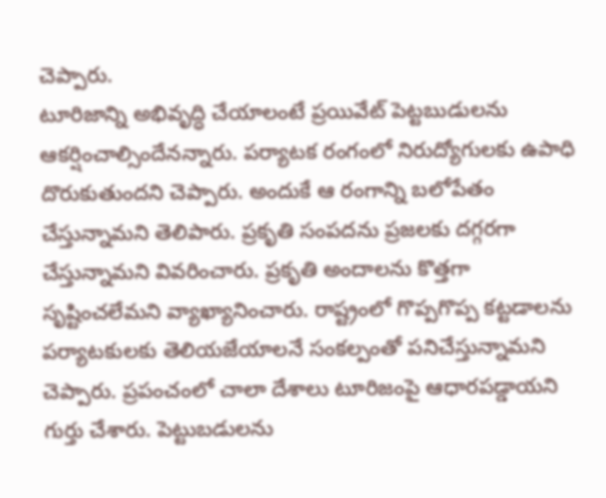చెప్పారు.
టూరిజాన్ని అభివృద్ధి చేయాలంటే ప్రయివేట్ పెట్టబుడులను ఆకర్షించాల్సిందేనన్నారు. పర్యాటక రంగంలో నిరుద్యోగులకు ఉపాధి దొరుకుతుందని చెప్పారు. అందుకే ఆ రంగాన్ని బలోపేతం చేస్తున్నామని తెలిపారు. ప్రకృతి సంపదను ప్రజలకు దగ్గరగా చేస్తున్నామని వివరించారు. ప్రకృతి అందాలను కొత్తగా సృష్టించలేమని వ్యాఖ్యానించారు. రాష్ట్రంలో గొప్పగొప్ప కట్టడాలను పర్యాటకులకు తెలియజేయాలనే సంకల్పంతో పనిచేస్తున్నామని చెప్పారు. ప్రపంచంలో చాలా దేశాలు టూరిజంపై ఆధారపడ్డాయని గుర్తు చేశారు. పెట్టుబడులను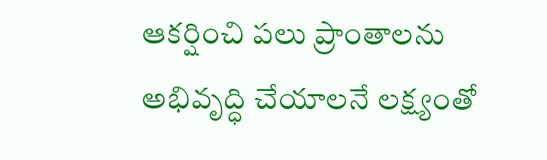ఆకర్షించి పలు ప్రాంతాలను అభివృద్ధి చేయాలనే లక్ష్యంతో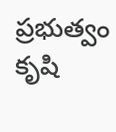ప్రభుత్వం కృషి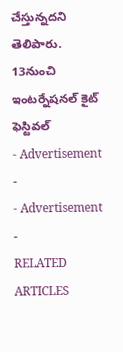చేస్తున్నదని తెలిపారు.
13నుంచి ఇంటర్నేషనల్ కైట్ ఫెస్టివల్
- Advertisement -
- Advertisement -
RELATED ARTICLES